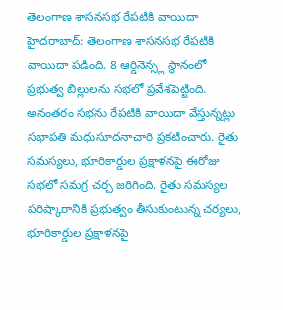తెలంగాణ శాసనసభ రేపటికి వాయిదా
హైదరాబాద్: తెలంగాణ శాసనసభ రేపటికి వాయిదా పడింది. 8 ఆర్డినెన్స్ల స్థానంలో ప్రభుత్వ బిల్లులను సభలో ప్రవేశపెట్టింది. అనంతరం సభను రేపటికి వాయిదా వేస్తున్నట్లు సభాపతి మధుసూదనాచారి ప్రకటించారు. రైతు సమస్యలు, భూరికార్డుల ప్రక్షాళనపై ఈరోజు సభలో సమగ్ర చర్చ జరిగింది. రైతు సమస్యల పరిష్కారానికి ప్రభుత్వం తీసుకుంటున్న చర్యలు, భూరికార్డుల ప్రక్షాళనపై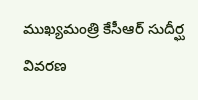ముఖ్యమంత్రి కేసీఆర్ సుదీర్ఘ వివరణ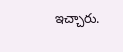ఇచ్చారు.